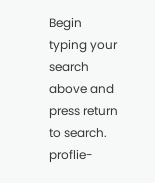Begin typing your search above and press return to search.
proflie-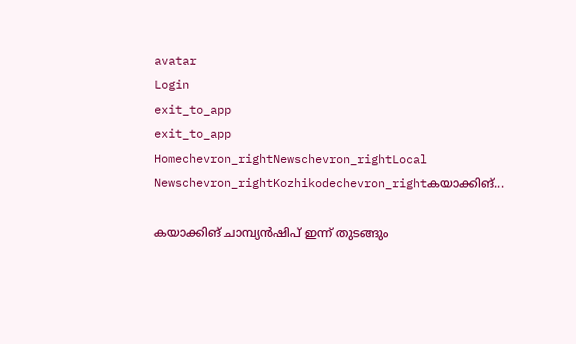avatar
Login
exit_to_app
exit_to_app
Homechevron_rightNewschevron_rightLocal Newschevron_rightKozhikodechevron_rightകയാക്കിങ്...

കയാക്കിങ് ചാമ്പ്യന്‍ഷിപ് ഇന്ന് തുടങ്ങും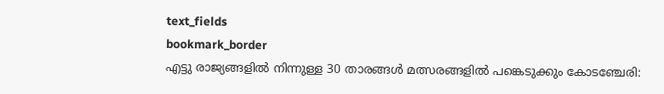text_fields
bookmark_border
എട്ടു രാജ്യങ്ങളില്‍ നിന്നുള്ള 30 താരങ്ങള്‍ മത്സരങ്ങളില്‍ പങ്കെടുക്കും കോടഞ്ചേരി: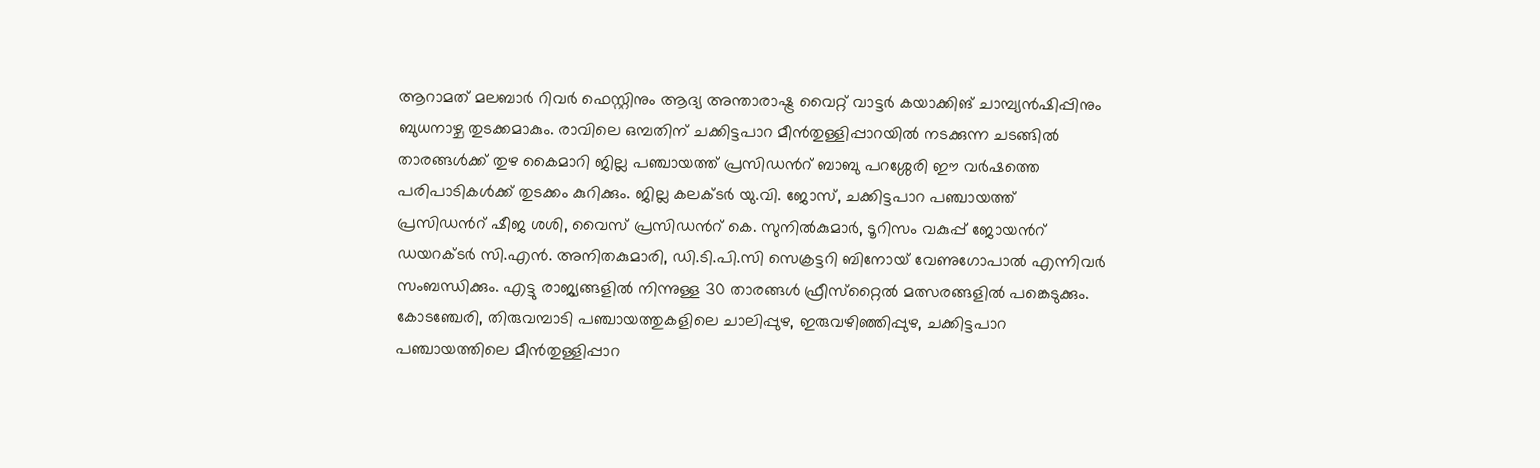ആറാമത് മലബാര്‍ റിവർ ഫെസ്റ്റിനും ആദ്യ അന്താരാഷ്ട്ര വൈറ്റ് വാട്ടര്‍ കയാക്കിങ് ചാമ്പ്യന്‍ഷിപ്പിനും ബുധനാഴ്ച തുടക്കമാകും. രാവിലെ ഒമ്പതിന് ചക്കിട്ടപാറ മീന്‍തുള്ളിപ്പാറയില്‍ നടക്കുന്ന ചടങ്ങില്‍ താരങ്ങള്‍ക്ക് തുഴ കൈമാറി ജില്ല പഞ്ചായത്ത് പ്രസിഡൻറ് ബാബു പറശ്ശേരി ഈ വര്‍ഷത്തെ പരിപാടികള്‍ക്ക് തുടക്കം കുറിക്കും. ജില്ല കലക്ടര്‍ യു.വി. ജോസ്, ചക്കിട്ടപാറ പഞ്ചായത്ത് പ്രസിഡൻറ് ഷീജ ശശി, വൈസ് പ്രസിഡൻറ് കെ. സുനില്‍കുമാർ, ടൂറിസം വകുപ്പ് ജോയൻറ് ഡയറക്ടര്‍ സി.എന്‍. അനിതകുമാരി, ഡി.ടി.പി.സി സെക്രട്ടറി ബിനോയ് വേണുഗോപാല്‍ എന്നിവര്‍ സംബന്ധിക്കും. എട്ടു രാജ്യങ്ങളില്‍ നിന്നുള്ള 30 താരങ്ങള്‍ ഫ്രീസ്‌റ്റൈല്‍ മത്സരങ്ങളില്‍ പങ്കെടുക്കും. കോടഞ്ചേരി, തിരുവമ്പാടി പഞ്ചായത്തുകളിലെ ചാലിപ്പുഴ, ഇരുവഴിഞ്ഞിപ്പുഴ, ചക്കിട്ടപാറ പഞ്ചായത്തിലെ മീന്‍തുള്ളിപ്പാറ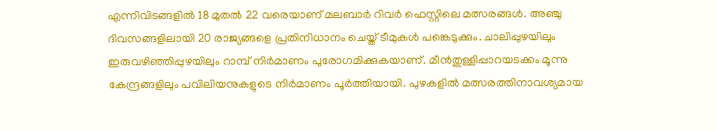എന്നിവിടങ്ങളില്‍ 18 മുതല്‍ 22 വരെയാണ് മലബാര്‍ റിവർ ഫെസ്റ്റിലെ മത്സരങ്ങള്‍. അഞ്ചു ദിവസങ്ങളിലായി 20 രാജ്യങ്ങളെ പ്രതിനിധാനം ചെയ്ത് ടീമുകള്‍ പങ്കെടുക്കും. ചാലിപ്പുഴയിലും ഇരുവഴിഞ്ഞിപ്പുഴയിലും റാമ്പ് നിർമാണം പുരോഗമിക്കുകയാണ്. മീന്‍തുള്ളിപ്പാറയടക്കം മൂന്നു കേന്ദ്രങ്ങളിലും പവിലിയനുകളുടെ നിർമാണം പൂര്‍ത്തിയായി. പുഴകളില്‍ മത്സരത്തിനാവശ്യമായ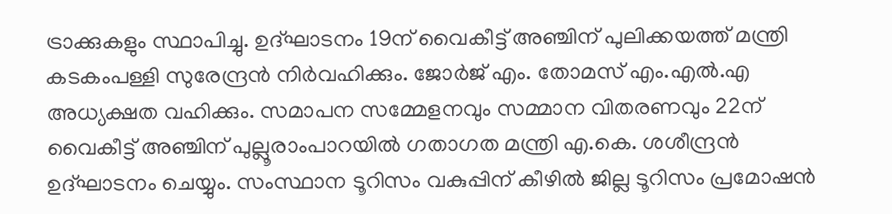ട്രാക്കുകളും സ്ഥാപിച്ചു. ഉദ്ഘാടനം 19ന് വൈകീട്ട് അഞ്ചിന് പുലിക്കയത്ത് മന്ത്രി കടകംപള്ളി സുരേന്ദ്രന്‍ നിർവഹിക്കും. ജോര്‍ജ് എം. തോമസ് എം.എൽ.എ അധ്യക്ഷത വഹിക്കും. സമാപന സമ്മേളനവും സമ്മാന വിതരണവും 22ന് വൈകീട്ട് അഞ്ചിന് പുല്ലൂരാംപാറയില്‍ ഗതാഗത മന്ത്രി എ.കെ. ശശീന്ദ്രന്‍ ഉദ്ഘാടനം ചെയ്യും. സംസ്ഥാന ടൂറിസം വകുപ്പിന് കീഴില്‍ ജില്ല ടൂറിസം പ്രമോഷന്‍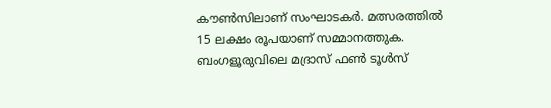കൗണ്‍സിലാണ് സംഘാടകർ. മത്സരത്തില്‍ 15 ലക്ഷം രൂപയാണ് സമ്മാനത്തുക. ബംഗളൂരുവിലെ മദ്രാസ് ഫണ്‍ ടൂള്‍സ്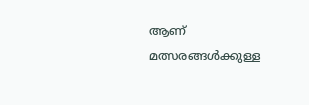ആണ് മത്സരങ്ങള്‍ക്കുള്ള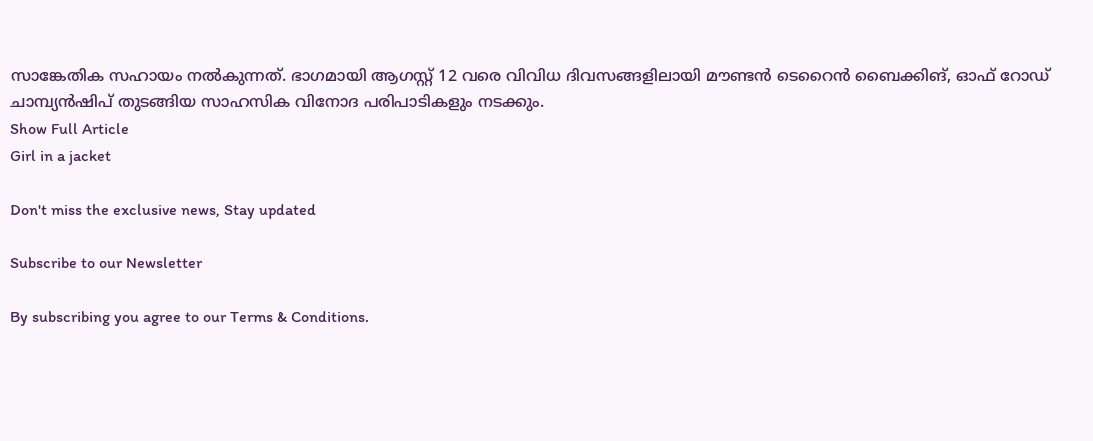സാങ്കേതിക സഹായം നല്‍കുന്നത്. ഭാഗമായി ആഗസ്റ്റ് 12 വരെ വിവിധ ദിവസങ്ങളിലായി മൗണ്ടന്‍ ടെറൈന്‍ ബൈക്കിങ്, ഓഫ് റോഡ് ചാമ്പ്യന്‍ഷിപ് തുടങ്ങിയ സാഹസിക വിനോദ പരിപാടികളും നടക്കും.
Show Full Article
Girl in a jacket

Don't miss the exclusive news, Stay updated

Subscribe to our Newsletter

By subscribing you agree to our Terms & Conditions.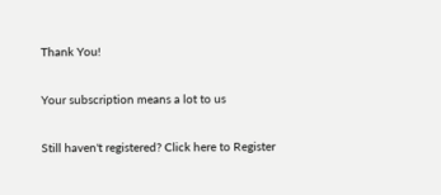Thank You!

Your subscription means a lot to us

Still haven't registered? Click here to Register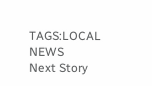TAGS:LOCAL NEWS
Next Story